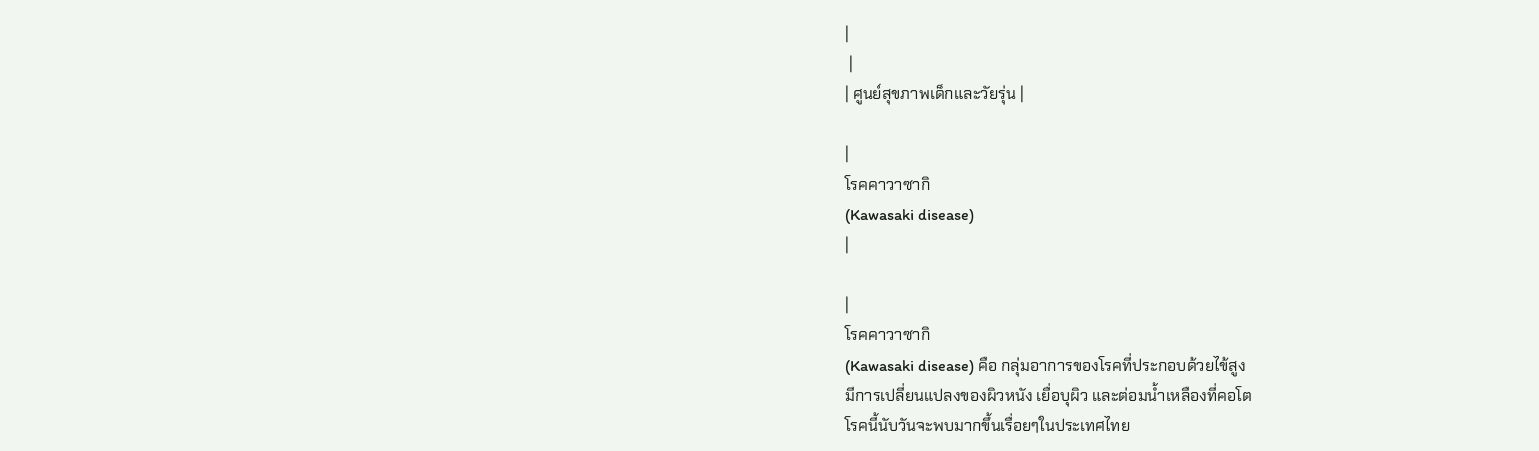|
 |
| ศูนย์สุขภาพเด็กและวัยรุ่น |

|
โรคคาวาซากิ
(Kawasaki disease)
|

|
โรคคาวาซากิ
(Kawasaki disease) คือ กลุ่มอาการของโรคที่ประกอบด้วยไข้สูง
มีการเปลี่ยนแปลงของผิวหนัง เยื่อบุผิว และต่อมน้ำเหลืองที่คอโต
โรคนี้นับวันจะพบมากขึ้นเรื่อยๆในประเทศไทย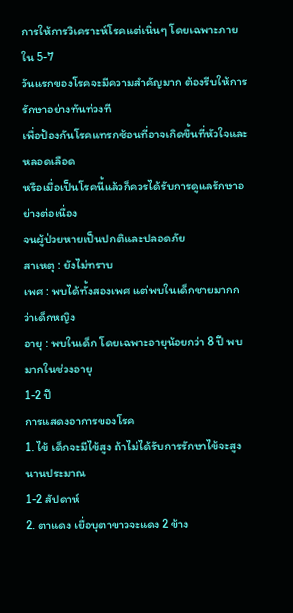การให้การวิเคราะห์โรคแต่เนิ่นๆ โดยเฉพาะภายใน 5-7
วันแรกของโรคจะมีความสำคัญมาก ต้องรีบให้การรักษาอย่างทันท่วงที
เพื่อป้องกันโรคแทรกซ้อนที่อาจเกิดขึ้นที่หัวใจและหลอดเลือด
หรือเมื่อเป็นโรคนี้แล้วก็ควรได้รับการดูแลรักษาอย่างต่อเนื่อง
จนผู้ป่วยหายเป็นปกติและปลอดภัย
สาเหตุ : ยังไม่ทราบ
เพศ : พบได้ทั้งสองเพศ แต่พบในเด็กชายมากกว่าเด็กหญิง
อายุ : พบในเด็ก โดยเฉพาะอายุน้อยกว่า 8 ปี พบมากในช่วงอายุ
1-2 ปี
การแสดงอาการของโรค
1. ไข้ เด็กจะมีไข้สูง ถ้าไม่ได้รับการรักษาไข้จะสูงนานประมาณ
1-2 สัปดาห์
2. ตาแดง เยื่อบุตาขาวจะแดง 2 ข้าง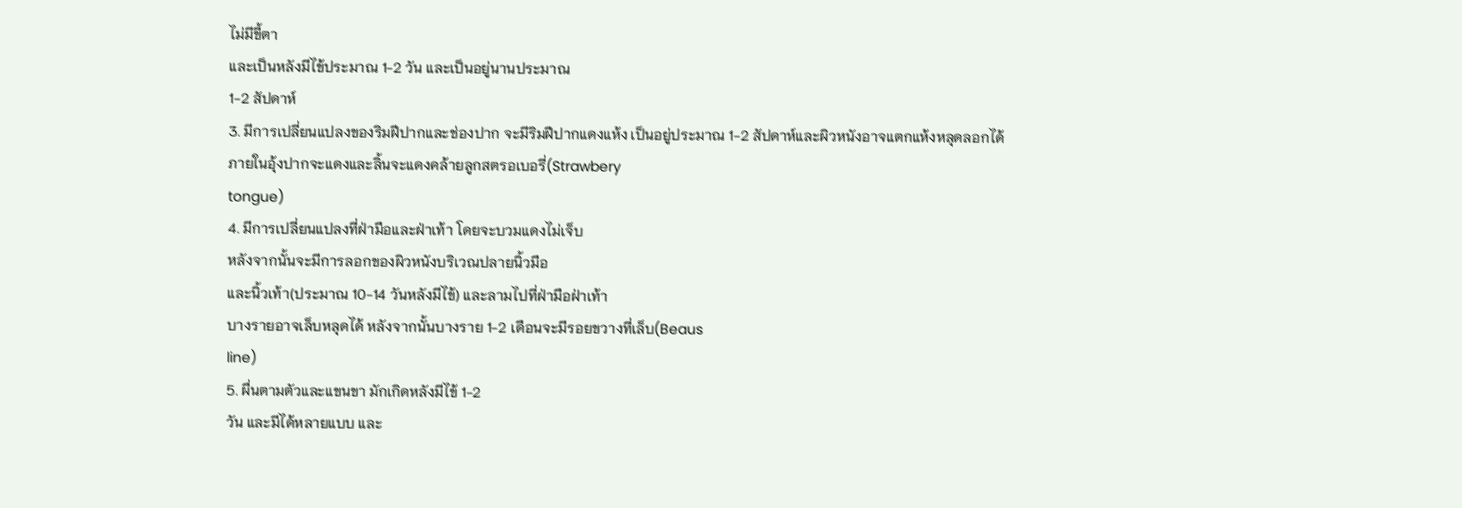ไม่มีขี้ตา
และเป็นหลังมีไข้ประมาณ 1-2 วัน และเป็นอยู่นานประมาณ
1-2 สัปดาห์
3. มีการเปลี่ยนแปลงของริมฝีปากและช่องปาก จะมีริมฝีปากแดงแห้ง เป็นอยู่ประมาณ 1-2 สัปดาห์และผิวหนังอาจแตกแห้งหลุดลอกได้
ภายในอุ้งปากจะแดงและลิ้นจะแดงคล้ายลูกสตรอเบอรี่(Strawbery
tongue)
4. มีการเปลี่ยนแปลงที่ฝ่ามือและฝ่าเท้า โดยจะบวมแดงไม่เจ็บ
หลังจากนั้นจะมีการลอกของผิวหนังบริเวณปลายนิ้วมือ
และนิ้วเท้า(ประมาณ 10-14 วันหลังมีไข้) และลามไปที่ฝ่ามือฝ่าเท้า
บางรายอาจเล็บหลุดได้ หลังจากนั้นบางราย 1-2 เดือนจะมีรอยขวางที่เล็บ(Beaus
line)
5. ผื่นตามตัวและแขนขา มักเกิดหลังมีไข้ 1-2
วัน และมีได้หลายแบบ และ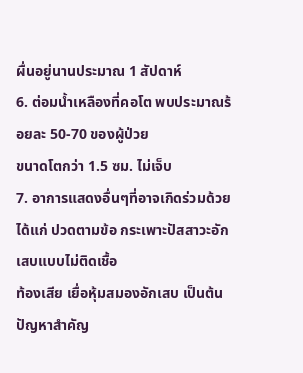ผื่นอยู่นานประมาณ 1 สัปดาห์
6. ต่อมน้ำเหลืองที่คอโต พบประมาณร้อยละ 50-70 ของผู้ป่วย
ขนาดโตกว่า 1.5 ซม. ไม่เจ็บ
7. อาการแสดงอื่นๆที่อาจเกิดร่วมด้วย ได้แก่ ปวดตามข้อ กระเพาะปัสสาวะอักเสบแบบไม่ติดเชื้อ
ท้องเสีย เยื่อหุ้มสมองอักเสบ เป็นต้น
ปัญหาสำคัญ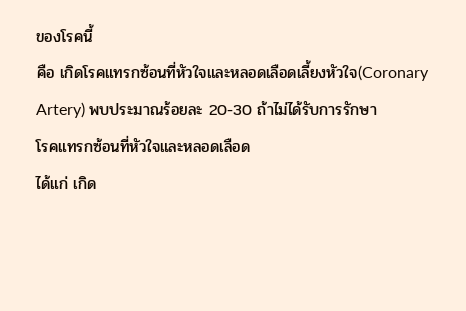ของโรคนี้
คือ เกิดโรคแทรกซ้อนที่หัวใจและหลอดเลือดเลี้ยงหัวใจ(Coronary
Artery) พบประมาณร้อยละ 20-30 ถ้าไม่ได้รับการรักษา
โรคแทรกซ้อนที่หัวใจและหลอดเลือด
ได้แก่ เกิด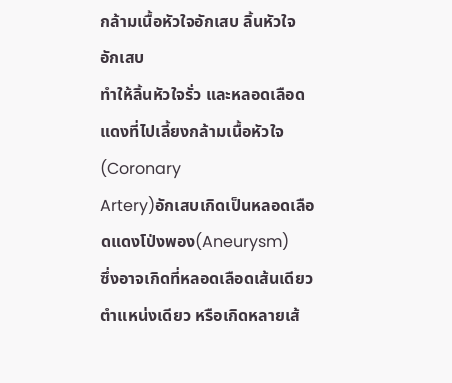กล้ามเนื้อหัวใจอักเสบ ลิ้นหัวใจอักเสบ
ทำให้ลิ้นหัวใจรั่ว และหลอดเลือดแดงที่ไปเลี้ยงกล้ามเนื้อหัวใจ(Coronary
Artery)อักเสบเกิดเป็นหลอดเลือดแดงโป่งพอง(Aneurysm)
ซึ่งอาจเกิดที่หลอดเลือดเส้นเดียว ตำแหน่งเดียว หรือเกิดหลายเส้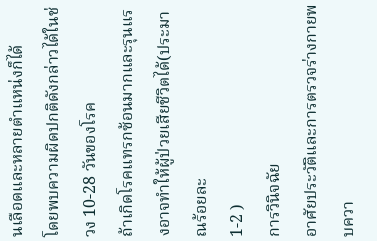นเลือดและหลายตำแหน่งก็ได้
โดยพบความผิดปกติดังกล่าวได้ในช่วง 10-28 วันของโรค
ถ้าเกิดโรคแทรกซ้อนมากและรุนแรงอาจทำให้ผู้ป่วยเสียชีวิตได้(ประมาณร้อยละ
1-2 )
การวินิจฉัย
อาศัยประวัติและการตรวจร่างกายพบควา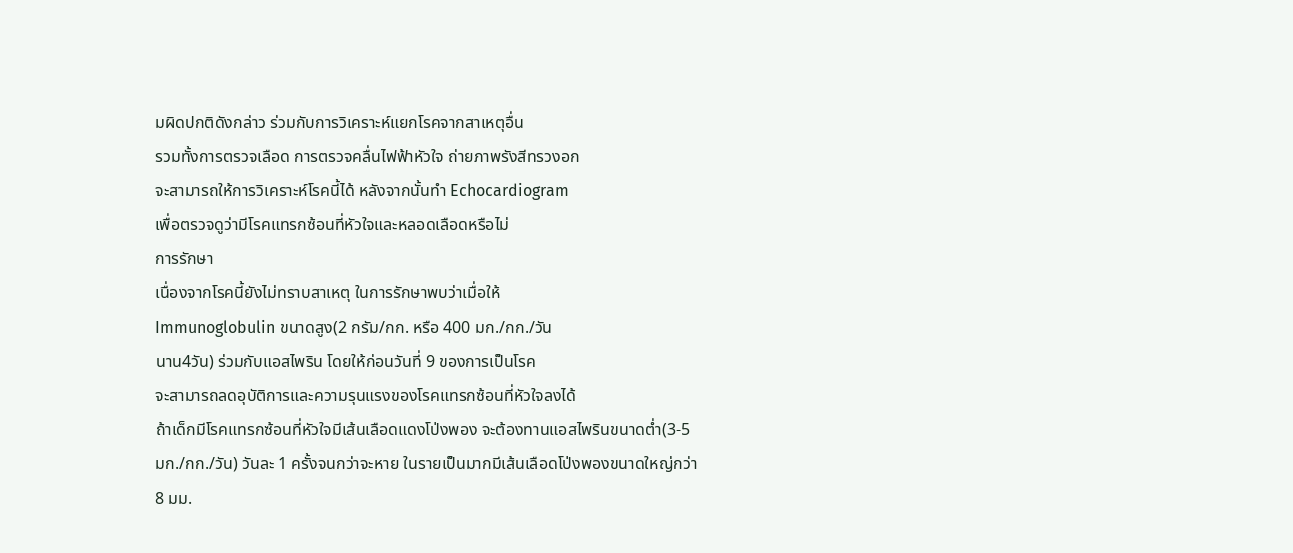มผิดปกติดังกล่าว ร่วมกับการวิเคราะห์แยกโรคจากสาเหตุอื่น
รวมทั้งการตรวจเลือด การตรวจคลื่นไฟฟ้าหัวใจ ถ่ายภาพรังสีทรวงอก
จะสามารถให้การวิเคราะห์โรคนี้ได้ หลังจากนั้นทำ Echocardiogram
เพื่อตรวจดูว่ามีโรคแทรกซ้อนที่หัวใจและหลอดเลือดหรือไม่
การรักษา
เนื่องจากโรคนี้ยังไม่ทราบสาเหตุ ในการรักษาพบว่าเมื่อให้
Immunoglobulin ขนาดสูง(2 กรัม/กก. หรือ 400 มก./กก./วัน
นาน4วัน) ร่วมกับแอสไพริน โดยให้ก่อนวันที่ 9 ของการเป็นโรค
จะสามารถลดอุบัติการและความรุนแรงของโรคแทรกซ้อนที่หัวใจลงได้
ถ้าเด็กมีโรคแทรกซ้อนที่หัวใจมีเส้นเลือดแดงโป่งพอง จะต้องทานแอสไพรินขนาดต่ำ(3-5
มก./กก./วัน) วันละ 1 ครั้งจนกว่าจะหาย ในรายเป็นมากมีเส้นเลือดโป่งพองขนาดใหญ่กว่า
8 มม.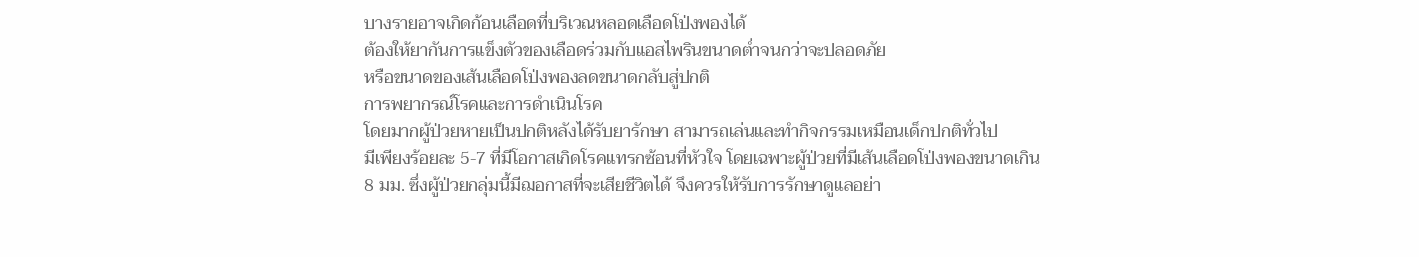บางรายอาจเกิดก้อนเลือดที่บริเวณหลอดเลือดโป่งพองได้
ต้องให้ยากันการแข็งตัวของเลือดร่วมกับแอสไพรินขนาดต่ำจนกว่าจะปลอดภัย
หรือขนาดของเส้นเลือดโป่งพองลดขนาดกลับสู่ปกติ
การพยากรณ์โรคและการดำเนินโรค
โดยมากผู้ป่วยหายเป็นปกติหลังได้รับยารักษา สามารถเล่นและทำกิจกรรมเหมือนเด็กปกติทั่วไป
มีเพียงร้อยละ 5-7 ที่มีโอกาสเกิดโรคแทรกซ้อนที่หัวใจ โดยเฉพาะผู้ป่วยที่มีเส้นเลือดโป่งพองขนาดเกิน
8 มม. ซึ่งผู้ป่วยกลุ่มนี้มีฌอกาสที่จะเสียชีวิตได้ จึงควรให้รับการรักษาดูแลอย่า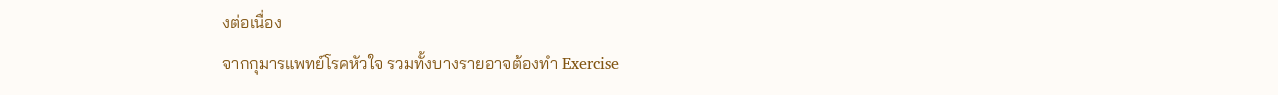งต่อเนื่อง
จากกุมารแพทย์โรคหัวใจ รวมทั้งบางรายอาจต้องทำ Exercise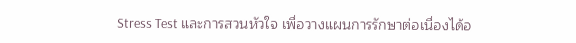Stress Test และการสวนหัวใจ เพื่อวางแผนการรักษาต่อเนื่องได้อ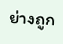ย่างถูก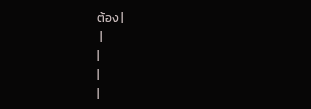ต้อง |
 |
|
|
|